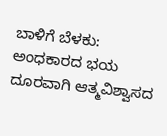ಬಾಳಿಗೆ ಬೆಳಕು: ಅಂಧಕಾರದ ಭಯ ದೂರವಾಗಿ ಆತ್ಮವಿಶ್ವಾಸದ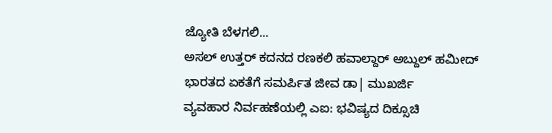ಜ್ಯೋತಿ ಬೆಳಗಲಿ...
ಅಸಲ್ ಉತ್ತರ್ ಕದನದ ರಣಕಲಿ ಹವಾಲ್ದಾರ್ ಅಬ್ದುಲ್ ಹಮೀದ್
ಭಾರತದ ಏಕತೆಗೆ ಸಮರ್ಪಿತ ಜೀವ ಡಾ| ಮುಖರ್ಜಿ
ವ್ಯವಹಾರ ನಿರ್ವಹಣೆಯಲ್ಲಿ ಎಐ: ಭವಿಷ್ಯದ ದಿಕ್ಸೂಚಿ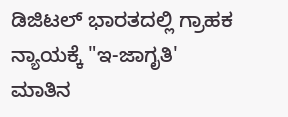ಡಿಜಿಟಲ್ ಭಾರತದಲ್ಲಿ ಗ್ರಾಹಕ ನ್ಯಾಯಕ್ಕೆ "ಇ-ಜಾಗೃತಿ'
ಮಾತಿನ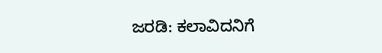ಜರಡಿ: ಕಲಾವಿದನಿಗೆ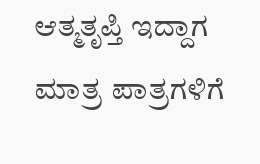ಆತ್ಮತೃಪ್ತಿ ಇದ್ದಾಗ ಮಾತ್ರ ಪಾತ್ರಗಳಿಗೆ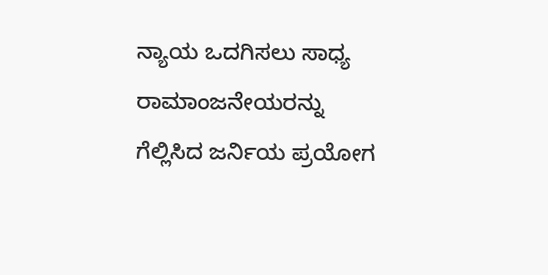ನ್ಯಾಯ ಒದಗಿಸಲು ಸಾಧ್ಯ
ರಾಮಾಂಜನೇಯರನ್ನು ಗೆಲ್ಲಿಸಿದ ಜರ್ನಿಯ ಪ್ರಯೋಗ